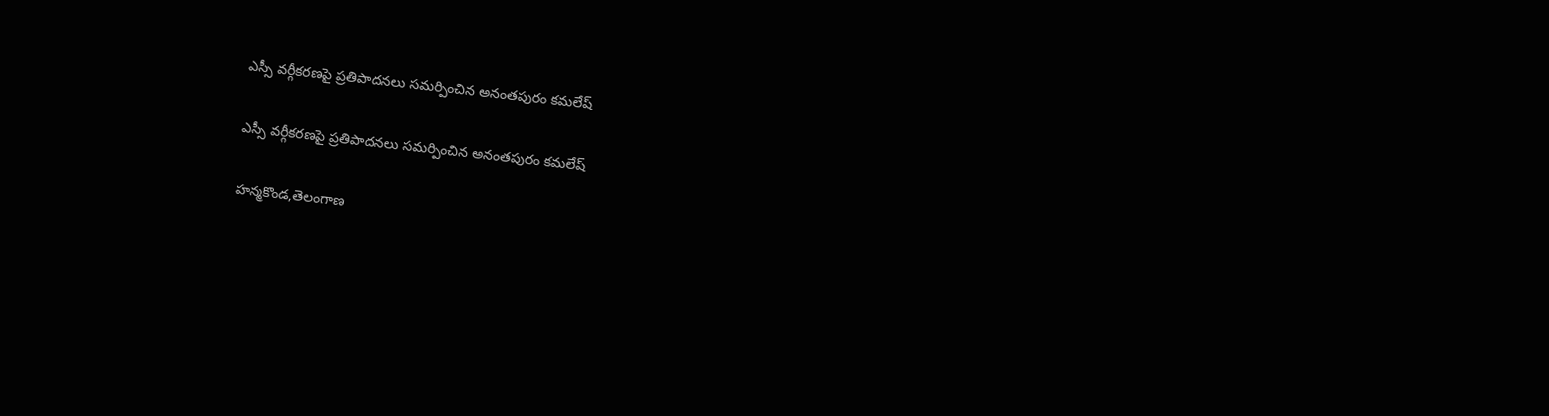ఎస్సీ వర్గీకరణపై ప్రతిపాదనలు సమర్పించిన అనంతపురం కమలేష్

ఎస్సీ వర్గీకరణపై ప్రతిపాదనలు సమర్పించిన అనంతపురం కమలేష్

హన్మకొండ,తెలంగాణ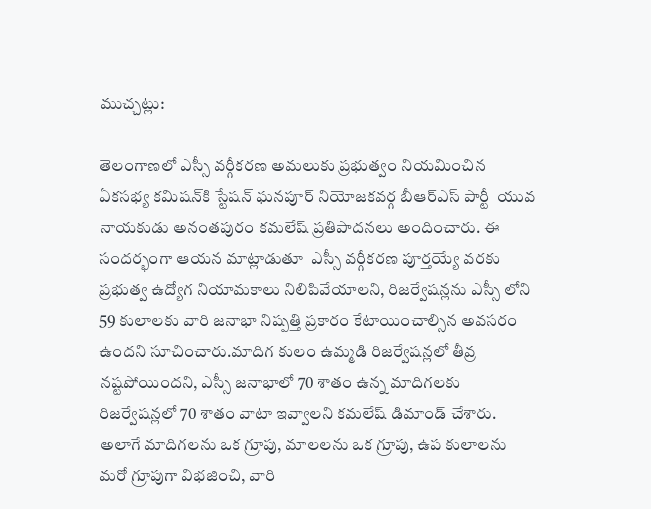ముచ్చట్లు:

తెలంగాణలో ఎస్సీ వర్గీకరణ అమలుకు ప్రభుత్వం నియమించిన ఏకసభ్య కమిషన్‌కి స్టేషన్ ఘనపూర్ నియోజకవర్గ బీఆర్‌ఎస్ పార్టీ  యువ నాయకుడు అనంతపురం కమలేష్ ప్రతిపాదనలు అందించారు. ఈ సందర్భంగా ఆయన మాట్లాడుతూ  ఎస్సీ వర్గీకరణ పూర్తయ్యే వరకు ప్రభుత్వ ఉద్యోగ నియామకాలు నిలిపివేయాలని, రిజర్వేషన్లను ఎస్సీ లోని 59 కులాలకు వారి జనాభా నిష్పత్తి ప్రకారం కేటాయించాల్సిన అవసరం ఉందని సూచించారు.మాదిగ కులం ఉమ్మడి రిజర్వేషన్లలో తీవ్ర నష్టపోయిందని, ఎస్సీ జనాభాలో 70 శాతం ఉన్న మాదిగలకు రిజర్వేషన్లలో 70 శాతం వాటా ఇవ్వాలని కమలేష్ డిమాండ్ చేశారు. అలాగే మాదిగలను ఒక గ్రూపు, మాలలను ఒక గ్రూపు, ఉప కులాలను మరో గ్రూపుగా విభజించి, వారి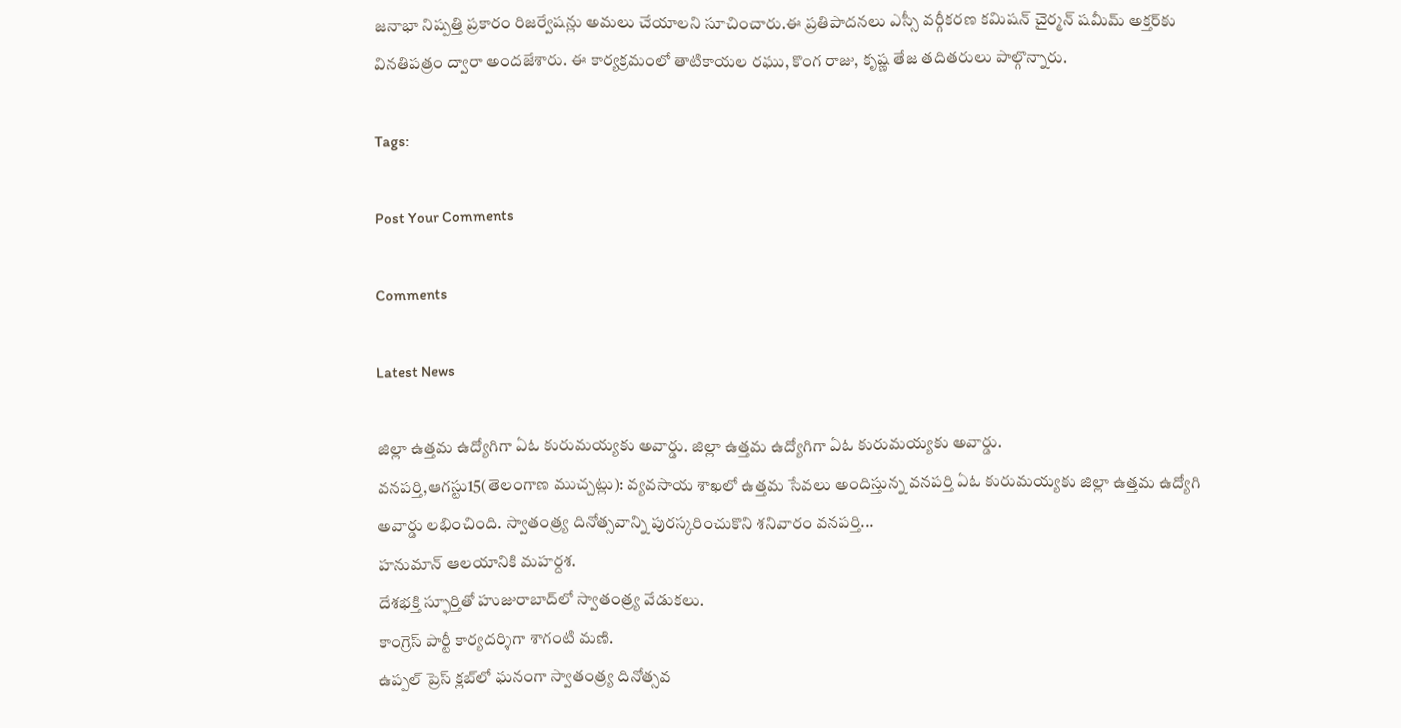జనాభా నిష్పత్తి ప్రకారం రిజర్వేషన్లు అమలు చేయాలని సూచించారు.ఈ ప్రతిపాదనలు ఎస్సీ వర్గీకరణ కమిషన్ చైర్మన్ షమీమ్ అక్తర్‌కు వినతిపత్రం ద్వారా అందజేశారు. ఈ కార్యక్రమంలో తాటికాయల రఘు, కొంగ రాజు, కృష్ణ తేజ తదితరులు పాల్గొన్నారు.

Tags:

Post Your Comments

Comments

Latest News

జిల్లా ఉత్తమ ఉద్యోగిగా ఏఓ కురుమయ్యకు అవార్డు. జిల్లా ఉత్తమ ఉద్యోగిగా ఏఓ కురుమయ్యకు అవార్డు.
వనపర్తి,ఆగస్టు15(తెలంగాణ ముచ్చట్లు): వ్యవసాయ శాఖలో ఉత్తమ సేవలు అందిస్తున్న వనపర్తి ఏఓ కురుమయ్యకు జిల్లా ఉత్తమ ఉద్యోగి అవార్డు లభించింది. స్వాతంత్ర్య దినోత్సవాన్ని పురస్కరించుకొని శనివారం వనపర్తి...
హనుమాన్ ఆలయానికి మహర్దశ.
దేశభక్తి స్ఫూర్తితో హుజురాబాద్‌లో స్వాతంత్ర్య వేడుకలు.
కాంగ్రెస్ పార్టీ కార్యదర్శిగా శాగంటి మణి.
ఉప్పల్ ప్రెస్ క్లబ్‌లో ఘనంగా స్వాతంత్ర్య దినోత్సవ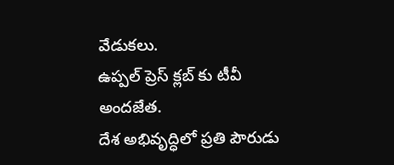వేడుకలు.
ఉప్పల్ ప్రెస్ క్లబ్‌ కు టీవీ అందజేత.
దేశ అభివృద్ధిలో ప్రతి పౌరుడు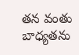తన వంతు బాధ్యతను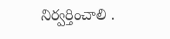నిర్వర్తించాలి .